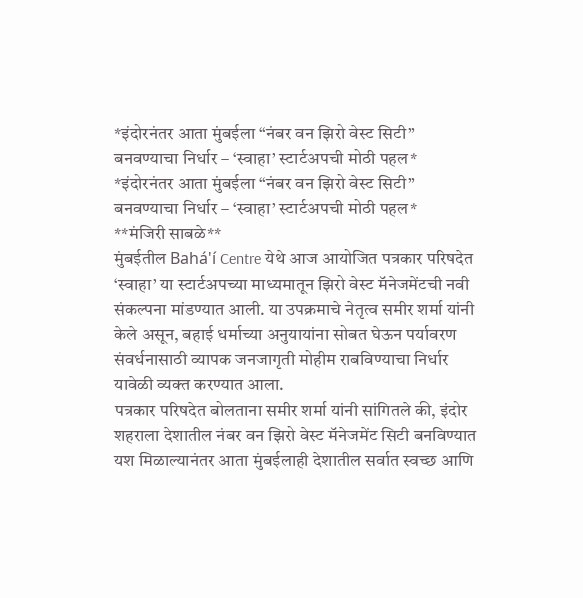*इंदोरनंतर आता मुंबईला “नंबर वन झिरो वेस्ट सिटी” बनवण्याचा निर्धार – ‘स्वाहा’ स्टार्टअपची मोठी पहल*
*इंदोरनंतर आता मुंबईला “नंबर वन झिरो वेस्ट सिटी” बनवण्याचा निर्धार – ‘स्वाहा’ स्टार्टअपची मोठी पहल*
**मंजिरी साबळे**
मुंबईतील Bahá'í Centre येथे आज आयोजित पत्रकार परिषदेत ‘स्वाहा’ या स्टार्टअपच्या माध्यमातून झिरो वेस्ट मॅनेजमेंटची नवी संकल्पना मांडण्यात आली. या उपक्रमाचे नेतृत्व समीर शर्मा यांनी केले असून, बहाई धर्माच्या अनुयायांना सोबत घेऊन पर्यावरण संवर्धनासाठी व्यापक जनजागृती मोहीम राबविण्याचा निर्धार यावेळी व्यक्त करण्यात आला.
पत्रकार परिषदेत बोलताना समीर शर्मा यांनी सांगितले की, इंदोर शहराला देशातील नंबर वन झिरो वेस्ट मॅनेजमेंट सिटी बनविण्यात यश मिळाल्यानंतर आता मुंबईलाही देशातील सर्वात स्वच्छ आणि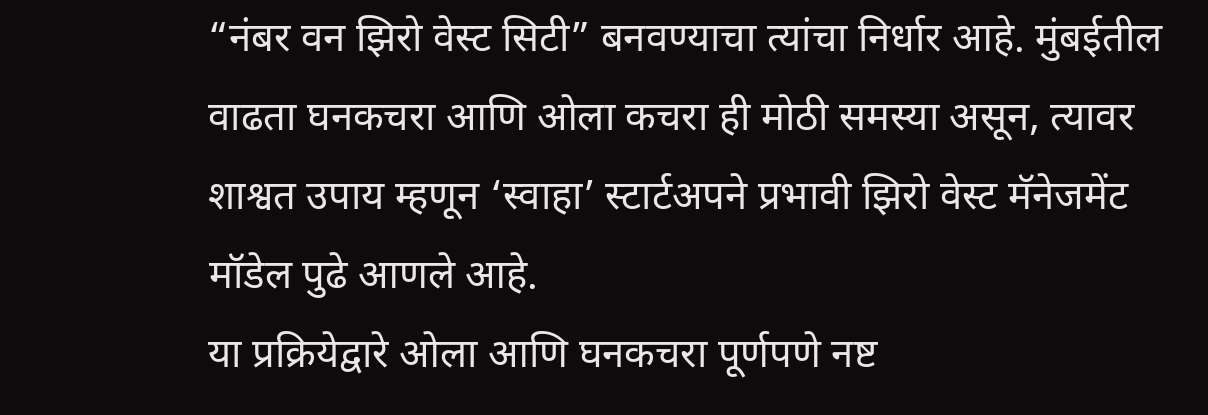“नंबर वन झिरो वेस्ट सिटी” बनवण्याचा त्यांचा निर्धार आहे. मुंबईतील वाढता घनकचरा आणि ओला कचरा ही मोठी समस्या असून, त्यावर शाश्वत उपाय म्हणून ‘स्वाहा’ स्टार्टअपने प्रभावी झिरो वेस्ट मॅनेजमेंट मॉडेल पुढे आणले आहे.
या प्रक्रियेद्वारे ओला आणि घनकचरा पूर्णपणे नष्ट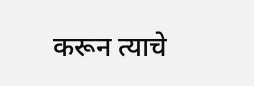करून त्याचे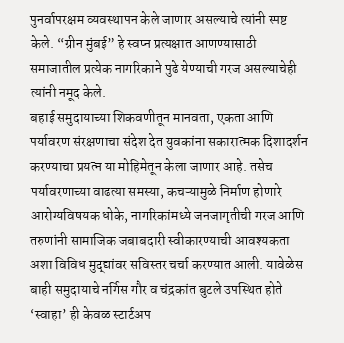पुनर्वापरक्षम व्यवस्थापन केले जाणार असल्याचे त्यांनी स्पष्ट केले. “ग्रीन मुंबई” हे स्वप्न प्रत्यक्षात आणण्यासाठी समाजातील प्रत्येक नागरिकाने पुढे येण्याची गरज असल्याचेही त्यांनी नमूद केले.
बहाई समुदायाच्या शिकवणीतून मानवता, एकता आणि पर्यावरण संरक्षणाचा संदेश देत युवकांना सकारात्मक दिशादर्शन करण्याचा प्रयत्न या मोहिमेतून केला जाणार आहे. तसेच पर्यावरणाच्या वाढत्या समस्या, कचऱ्यामुळे निर्माण होणारे आरोग्यविषयक धोके, नागरिकांमध्ये जनजागृतीची गरज आणि तरुणांनी सामाजिक जबाबदारी स्वीकारण्याची आवश्यकता अशा विविध मुद्द्यांवर सविस्तर चर्चा करण्यात आली. यावेळेस बाही समुदायाचे नर्गिस गौर व चंद्रकांत बुटले उपस्थित होते
‘स्वाहा’ ही केवळ स्टार्टअप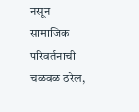नसून सामाजिक परिवर्तनाची चळवळ ठरेल,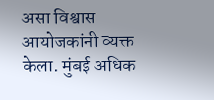असा विश्वास आयोजकांनी व्यक्त केला. मुंबई अधिक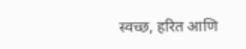स्वच्छ, हरित आणि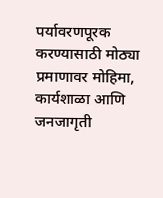पर्यावरणपूरक करण्यासाठी मोठ्या प्रमाणावर मोहिमा, कार्यशाळा आणि जनजागृती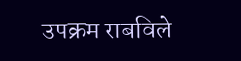उपक्रम राबविले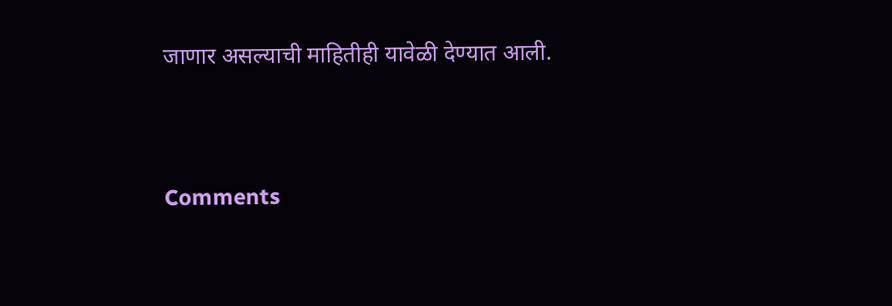जाणार असल्याची माहितीही यावेळी देण्यात आली.


Comments